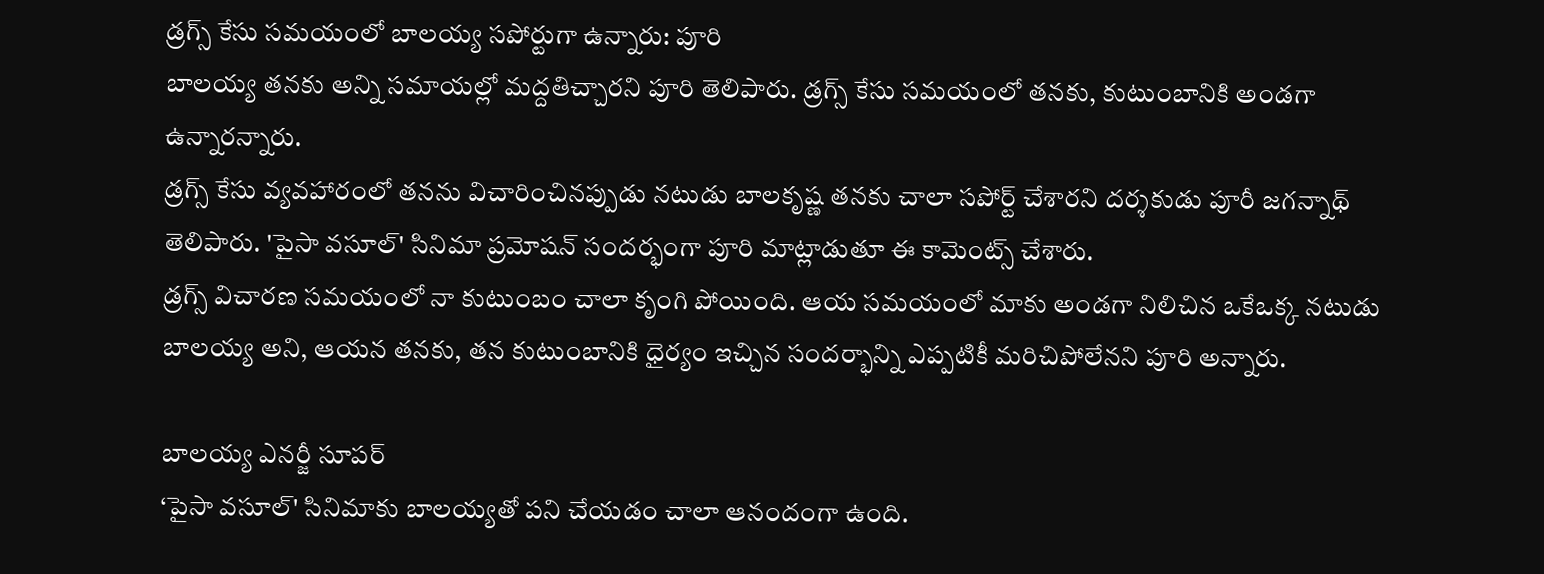డ్రగ్స్ కేసు సమయంలో బాలయ్య సపోర్టుగా ఉన్నారు: పూరి
బాలయ్య తనకు అన్ని సమాయల్లో మద్దతిచ్చారని పూరి తెలిపారు. డ్రగ్స్ కేసు సమయంలో తనకు, కుటుంబానికి అండగా ఉన్నారన్నారు.
డ్రగ్స్ కేసు వ్యవహారంలో తనను విచారించినప్పుడు నటుడు బాలకృష్ణ తనకు చాలా సపోర్ట్ చేశారని దర్శకుడు పూరీ జగన్నాథ్ తెలిపారు. 'పైసా వసూల్' సినిమా ప్రమోషన్ సందర్భంగా పూరి మాట్లాడుతూ ఈ కామెంట్స్ చేశారు.
డ్రగ్స్ విచారణ సమయంలో నా కుటుంబం చాలా కృంగి పోయింది. ఆయ సమయంలో మాకు అండగా నిలిచిన ఒకేఒక్క నటుడు బాలయ్య అని, ఆయన తనకు, తన కుటుంబానికి ధైర్యం ఇచ్చిన సందర్భాన్ని ఎప్పటికీ మరిచిపోలేనని పూరి అన్నారు.

బాలయ్య ఎనర్జీ సూపర్
‘పైసా వసూల్' సినిమాకు బాలయ్యతో పని చేయడం చాలా ఆనందంగా ఉంది.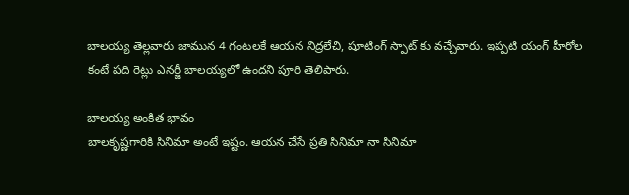బాలయ్య తెల్లవారు జామున 4 గంటలకే ఆయన నిద్రలేచి, షూటింగ్ స్పాట్ కు వచ్చేవారు. ఇప్పటి యంగ్ హీరోల కంటే పది రెట్లు ఎనర్జీ బాలయ్యలో ఉందని పూరి తెలిపారు.

బాలయ్య అంకిత భావం
బాలకృష్ణగారికి సినిమా అంటే ఇష్టం. ఆయన చేసే ప్రతి సినిమా నా సినిమా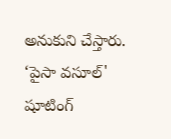అనుకుని చేస్తారు. ‘పైసా వసూల్' షూటింగ్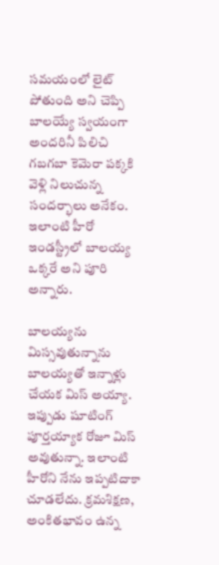సమయంలో లైట్ పోతుంది అని చెప్పి బాలయ్యే స్వయంగా అందరినీ పిలిచి గబగబా కెమెరా పక్కకి వెళ్లి నిలుచున్న సందర్భాలు అనేకం. ఇలాంటి హీరో ఇండస్ట్రీలో బాలయ్య ఒక్కరే అని పూరి అన్నారు.

బాలయ్యను మిస్సవుతున్నాను
బాలయ్యతో ఇన్నాళ్లు చేయక మిస్ అయ్యా. ఇప్పుడు షూటింగ్ పూర్తయ్యాక రోజూ మిస్ అవుతున్నా. ఇలాంటి హీరోని నేను ఇప్పటిదాకా చూడలేదు. క్రమశిక్షణ, అంకితభావం ఉన్న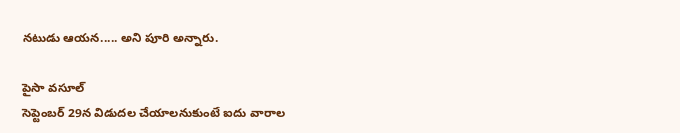నటుడు ఆయన..... అని పూరి అన్నారు.

పైసా వసూల్
సెప్టెంబర్ 29న విడుదల చేయాలనుకుంటే ఐదు వారాల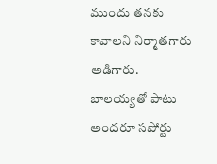ముందు తనకు కావాలని నిర్మాతగారు అడిగారు. బాలయ్యతో పాటు అందరూ సపోర్టు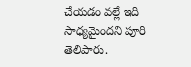చేయడం వల్లే ఇది సాధ్యమైందని పూరి తెలిపారు.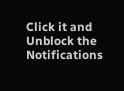Click it and Unblock the Notifications